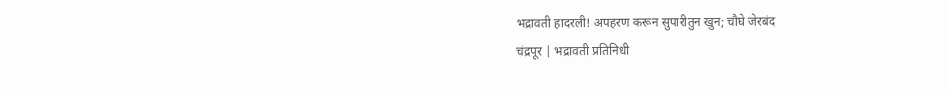भद्रावती हादरली! अपहरण करून सुपारीतुन खुन; चौघे जेरबंद
चंद्रपूर | भद्रावती प्रतिनिधी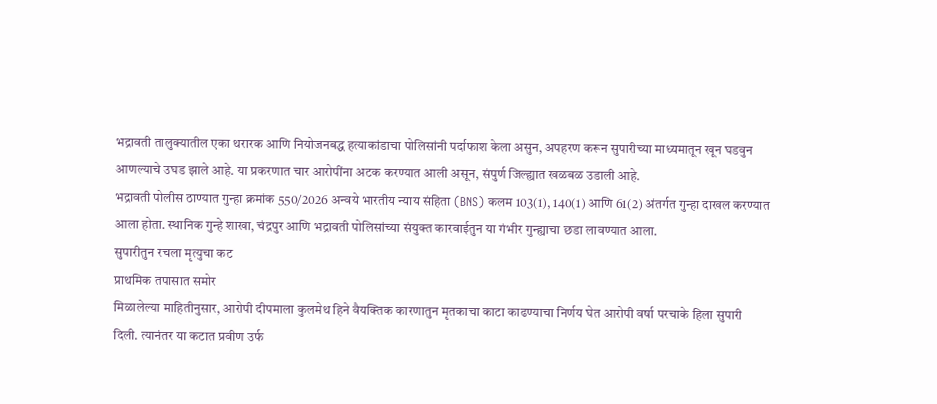भद्रावती तालुक्यातील एका थरारक आणि नियोजनबद्ध हत्याकांडाचा पोलिसांनी पर्दाफाश केला असुन, अपहरण करून सुपारीच्या माध्यमातून खून घडवुन आणल्याचे उघड झाले आहे. या प्रकरणात चार आरोपींना अटक करण्यात आली असून, संपुर्ण जिल्ह्यात खळबळ उडाली आहे.
भद्रावती पोलीस ठाण्यात गुन्हा क्रमांक 550/2026 अन्वये भारतीय न्याय संहिता (BNS) कलम 103(1), 140(1) आणि 61(2) अंतर्गत गुन्हा दाखल करण्यात आला होता. स्थानिक गुन्हे शाखा, चंद्रपुर आणि भद्रावती पोलिसांच्या संयुक्त कारवाईतुन या गंभीर गुन्ह्याचा छडा लावण्यात आला.
सुपारीतुन रचला मृत्युचा कट
प्राथमिक तपासात समोर
मिळालेल्या माहितीनुसार, आरोपी दीपमाला कुलमेथ हिने वैयक्तिक कारणातुन मृतकाचा काटा काढण्याचा निर्णय घेत आरोपी वर्षा परचाके हिला सुपारी दिली. त्यानंतर या कटात प्रवीण उर्फ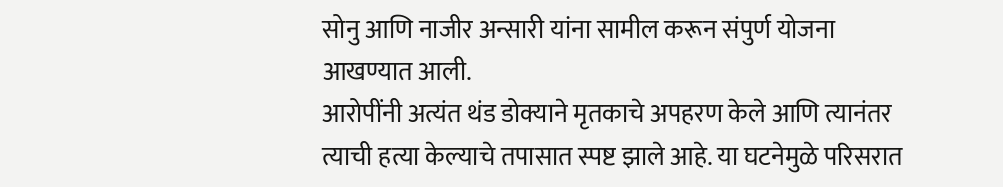सोनु आणि नाजीर अन्सारी यांना सामील करून संपुर्ण योजना आखण्यात आली.
आरोपींनी अत्यंत थंड डोक्याने मृतकाचे अपहरण केले आणि त्यानंतर त्याची हत्या केल्याचे तपासात स्पष्ट झाले आहे. या घटनेमुळे परिसरात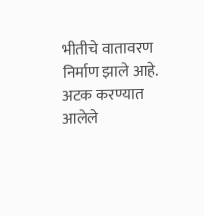भीतीचे वातावरण निर्माण झाले आहे.
अटक करण्यात आलेले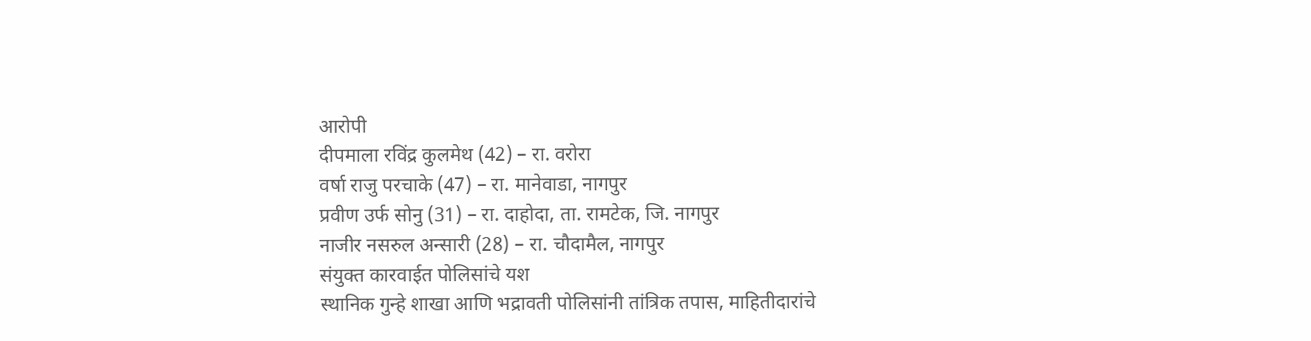आरोपी
दीपमाला रविंद्र कुलमेथ (42) – रा. वरोरा
वर्षा राजु परचाके (47) – रा. मानेवाडा, नागपुर
प्रवीण उर्फ सोनु (31) – रा. दाहोदा, ता. रामटेक, जि. नागपुर
नाजीर नसरुल अन्सारी (28) – रा. चौदामैल, नागपुर
संयुक्त कारवाईत पोलिसांचे यश
स्थानिक गुन्हे शाखा आणि भद्रावती पोलिसांनी तांत्रिक तपास, माहितीदारांचे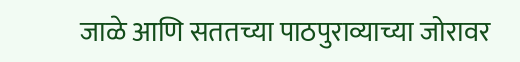जाळे आणि सततच्या पाठपुराव्याच्या जोरावर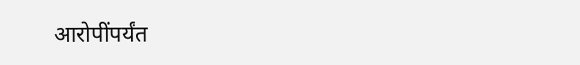आरोपींपर्यंत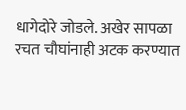धागेदोरे जोडले. अखेर सापळा रचत चौघांनाही अटक करण्यात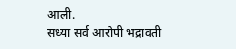आली.
सध्या सर्व आरोपी भद्रावती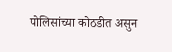पोलिसांच्या कोठडीत असुन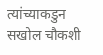त्यांच्याकडुन सखोल चौकशी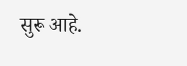सुरू आहे.